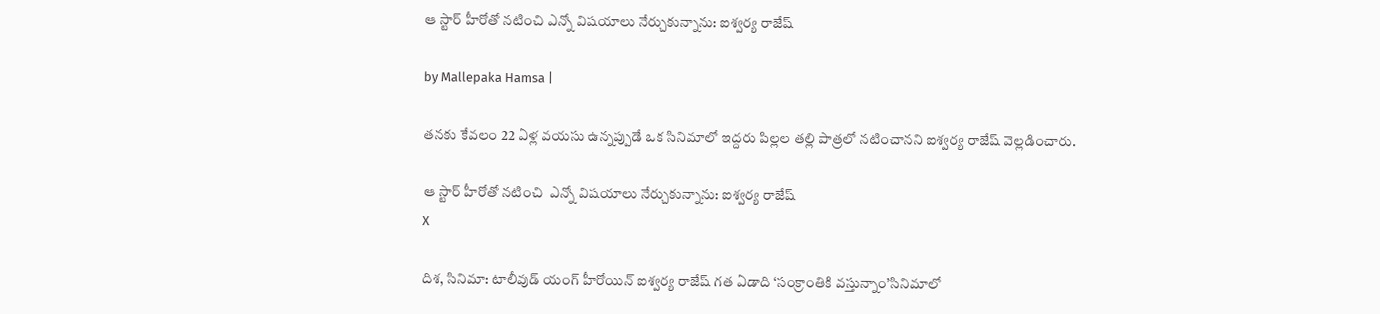ఆ స్టార్ హీరోతో నటించి ఎన్నో విషయాలు నేర్చుకున్నాను: ఐశ్వర్య రాజేష్

by Mallepaka Hamsa |

తనకు కేవలం 22 ఏళ్ల వయసు ఉన్నప్పుడే ఒక సినిమాలో ఇద్దరు పిల్లల తల్లి పాత్రలో నటించానని ఐశ్వర్య రాజేష్ వెల్లడించారు.

ఆ స్టార్ హీరోతో నటించి  ఎన్నో విషయాలు నేర్చుకున్నాను: ఐశ్వర్య రాజేష్
X

దిశ, సినిమా: టాలీవుడ్ యంగ్ హీరోయిన్ ఐశ్వర్య రాజేష్ గత ఏడాది ‘సంక్రాంతికి వస్తున్నాం’సినిమాలో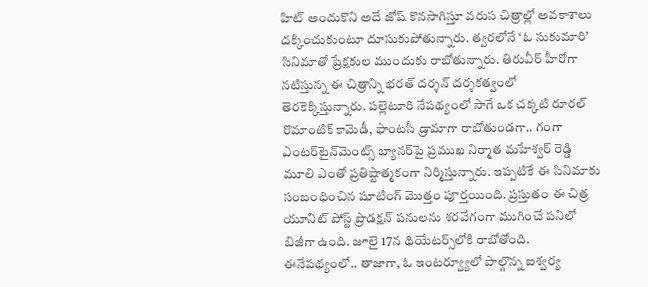హిట్ అందుకొని అదే జోష్ కొనసాగిస్తూ వరుస చిత్రాల్లో అవకాశాలు దక్కించుకుంటూ దూసుకుపోతున్నారు. త్వరలోనే ‘ఓ సుకుమారి’ సినిమాతో ప్రేక్షకుల ముందుకు రాబోతున్నారు. తిరువీర్ హీరోగా నటిస్తున్న ఈ చిత్రాన్ని భరత్ దర్శన్ దర్శకత్వంలో తెరకెక్కిస్తున్నారు. పల్లెటూరి నేపథ్యంలో సాగే ఒక చక్కటి రూరల్ రొమాంటిక్ కామెడీ, ఫాంటసీ డ్రామాగా రాబోతుండగా.. గంగా ఎంటర్‌టైన్‌మెంట్స్ బ్యానర్‌పై ప్రముఖ నిర్మాత మహేశ్వర్ రెడ్డి మూలి ఎంతో ప్రతిష్టాత్మకంగా నిర్మిస్తున్నారు. ఇప్పటికే ఈ సినిమాకు సంబంధించిన షూటింగ్ మొత్తం పూర్తయింది. ప్రస్తుతం ఈ చిత్ర యూనిట్ పోస్ట్ ప్రొడక్షన్ పనులను శరవేగంగా ముగించే పనిలో బిజీగా ఉంది. జూలై 17న థియేటర్స్‌లోకి రాబోతోంది. ఈనేపథ్యంలో.. తాజాగా, ఓ ఇంటర్వ్యూలో పాల్గొన్న ఐశ్వర్య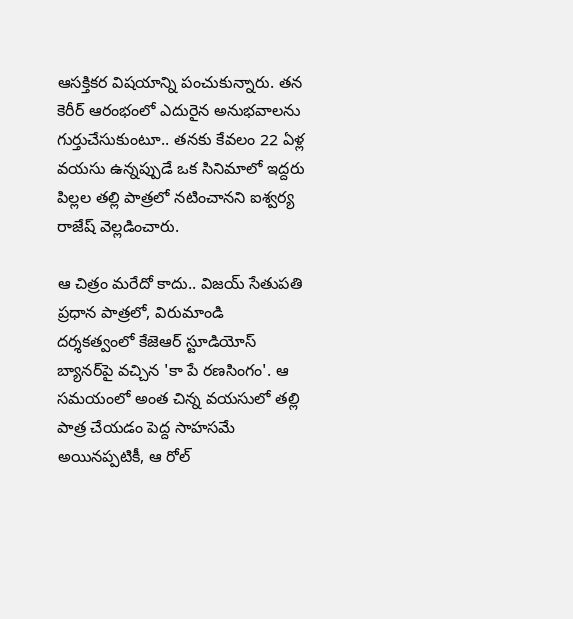ఆసక్తికర విషయాన్ని పంచుకున్నారు. తన కెరీర్ ఆరంభంలో ఎదురైన అనుభవాలను గుర్తుచేసుకుంటూ.. తనకు కేవలం 22 ఏళ్ల వయసు ఉన్నప్పుడే ఒక సినిమాలో ఇద్దరు పిల్లల తల్లి పాత్రలో నటించానని ఐశ్వర్య రాజేష్ వెల్లడించారు.

ఆ చిత్రం మరేదో కాదు.. విజయ్ సేతుపతి ప్రధాన పాత్రలో, విరుమాండి దర్శకత్వంలో కేజెఆర్ స్టూడియోస్ బ్యానర్‌పై వచ్చిన 'కా పే రణసింగం'. ఆ సమయంలో అంత చిన్న వయసులో తల్లి పాత్ర చేయడం పెద్ద సాహసమే అయినప్పటికీ, ఆ రోల్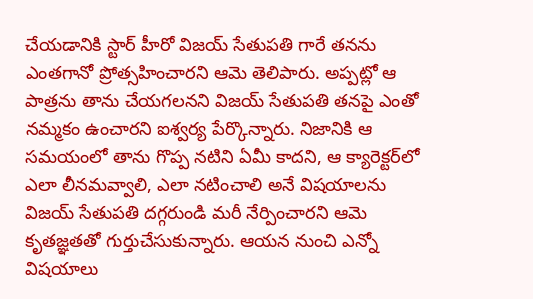చేయడానికి స్టార్ హీరో విజయ్ సేతుపతి గారే తనను ఎంతగానో ప్రోత్సహించారని ఆమె తెలిపారు. అప్పట్లో ఆ పాత్రను తాను చేయగలనని విజయ్ సేతుపతి తనపై ఎంతో నమ్మకం ఉంచారని ఐశ్వర్య పేర్కొన్నారు. నిజానికి ఆ సమయంలో తాను గొప్ప నటిని ఏమీ కాదని, ఆ క్యారెక్టర్‌లో ఎలా లీనమవ్వాలి, ఎలా నటించాలి అనే విషయాలను విజయ్ సేతుపతి దగ్గరుండి మరీ నేర్పించారని ఆమె కృతజ్ఞతతో గుర్తుచేసుకున్నారు. ఆయన నుంచి ఎన్నో విషయాలు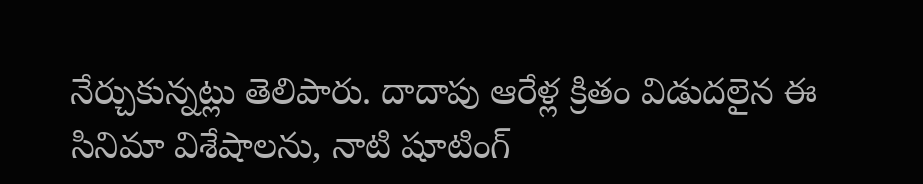నేర్చుకున్నట్లు తెలిపారు. దాదాపు ఆరేళ్ల క్రితం విడుదలైన ఈ సినిమా విశేషాలను, నాటి షూటింగ్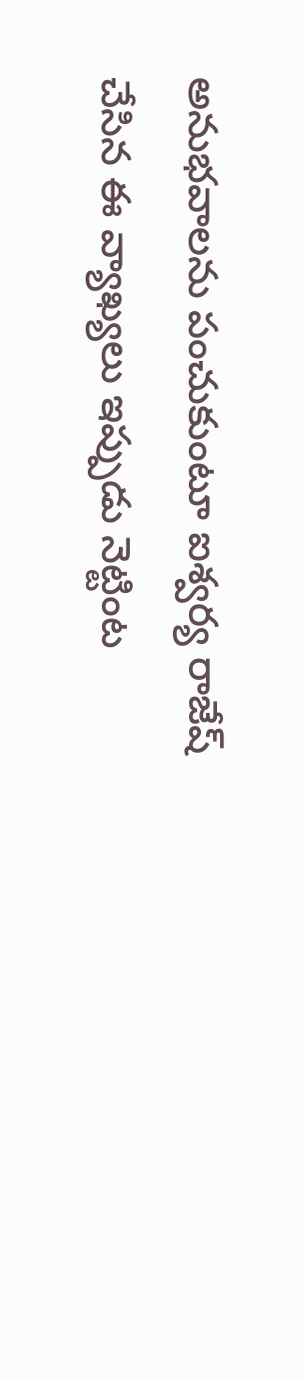అనుభవాలను పంచుకుంటూ ఐశ్వర్య రాజేష్ చేసిన ఈ వ్యాఖ్యలు ఇప్పుడు నెట్టింట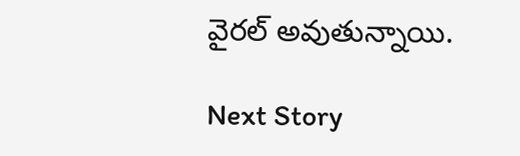వైరల్ అవుతున్నాయి.

Next Story